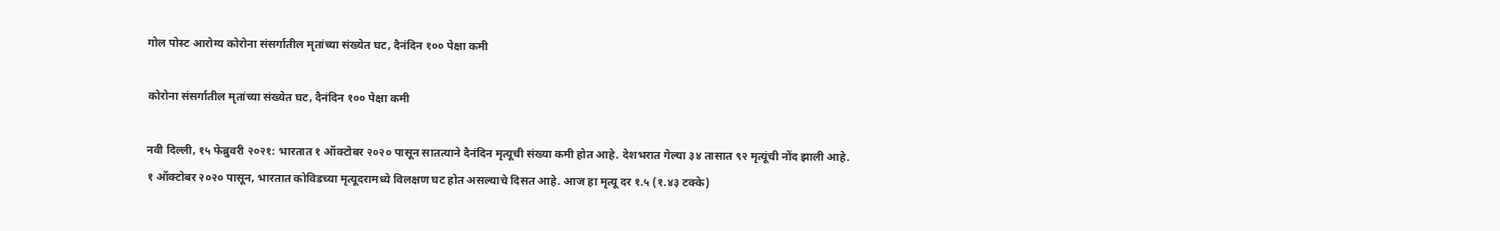गोल पोस्ट आरोग्य कोरोना संसर्गातील मृतांच्या संख्येत घट, दैनंदिन १०० पेक्षा कमी

कोरोना संसर्गातील मृतांच्या संख्येत घट, दैनंदिन १०० पेक्षा कमी

नवी दिल्ली, १५ फेब्रुवरी २०२१: भारतात १ ऑक्टोबर २०२० पासून सातत्याने दैनंदिन मृत्यूची संख्या कमी होत आहे. देशभरात गेल्या ३४ तासात ९२ मृत्यूंची नोंद झाली आहे. १ ऑक्टोबर २०२० पासून, भारतात कोविडच्या मृत्यूदरामध्ये विलक्षण घट होत असल्याचे दिसत आहे. आज हा मृत्यू दर १.५ (१.४३ टक्के)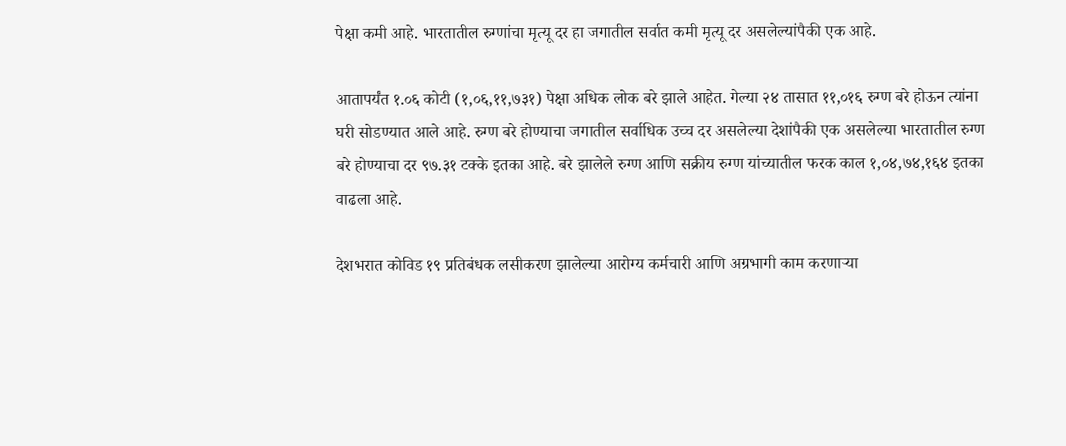पेक्षा कमी आहे. भारतातील रुग्णांचा मृत्यू दर हा जगातील सर्वात कमी मृत्यू दर असलेल्यांपैकी एक आहे.

आतापर्यंत १.०६ कोटी (१,०६,११,७३१) पेक्षा अधिक लोक बरे झाले आहेत. गेल्या २४ तासात ११,०१६ रुग्ण बरे होऊन त्यांना घरी सोडण्यात आले आहे. रुग्ण बरे होण्याचा जगातील सर्वाधिक उच्च दर असलेल्या देशांपैकी एक असलेल्या भारतातील रुग्ण बरे होण्याचा दर ९७.३१ टक्के इतका आहे. बरे झालेले रुग्ण आणि सक्रीय रुग्ण यांच्यातील फरक काल १,०४,७४,१६४ इतका वाढला आहे.

देशभरात कोविड १९ प्रतिबंधक लसीकरण झालेल्या आरोग्य कर्मचारी आणि अग्रभागी काम करणाऱ्या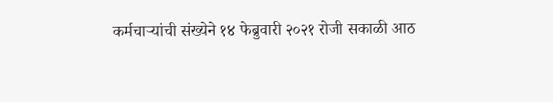कर्मचाऱ्यांची संख्येने १४ फेब्रुवारी २०२१ रोजी सकाळी आठ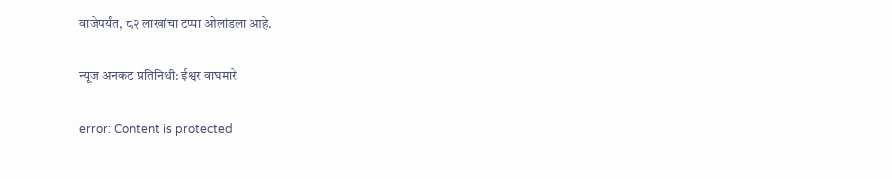वाजेपर्यंत, ८२ लाखांचा टप्पा ओलांडला आहे.

न्यूज अनकट प्रतिनिधी: ईश्वर वाघमारे

error: Content is protected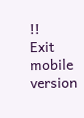!!
Exit mobile version